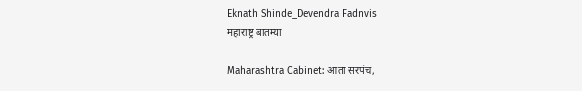Eknath Shinde_Devendra Fadnvis
महाराष्ट्र बातम्या

Maharashtra Cabinet: आता सरपंच,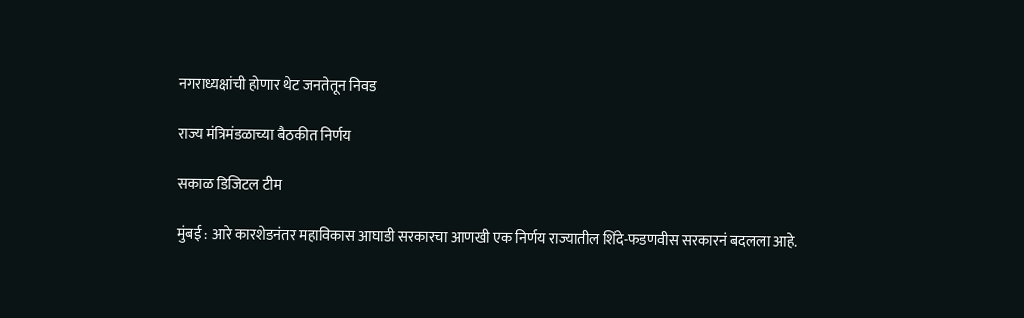नगराध्यक्षांची होणार थेट जनतेतून निवड

राज्य मंत्रिमंडळाच्या बैठकीत निर्णय

सकाळ डिजिटल टीम

मुंबई : आरे कारशेडनंतर महाविकास आघाडी सरकारचा आणखी एक निर्णय राज्यातील शिंदे-फडणवीस सरकारनं बदलला आहे.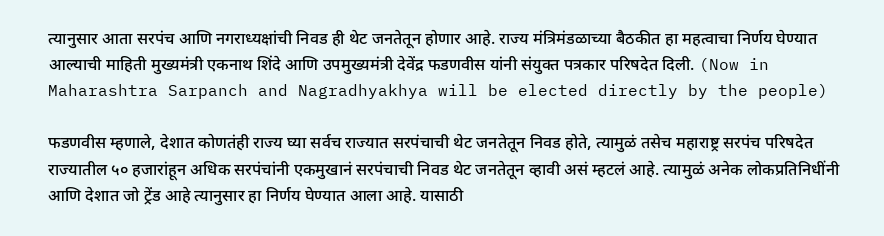त्यानुसार आता सरपंच आणि नगराध्यक्षांची निवड ही थेट जनतेतून होणार आहे. राज्य मंत्रिमंडळाच्या बैठकीत हा महत्वाचा निर्णय घेण्यात आल्याची माहिती मुख्यमंत्री एकनाथ शिंदे आणि उपमुख्यमंत्री देवेंद्र फडणवीस यांनी संयुक्त पत्रकार परिषदेत दिली. (Now in Maharashtra Sarpanch and Nagradhyakhya will be elected directly by the people)

फडणवीस म्हणाले, देशात कोणतंही राज्य घ्या सर्वच राज्यात सरपंचाची थेट जनतेतून निवड होते, त्यामुळं तसेच महाराष्ट्र सरपंच परिषदेत राज्यातील ५० हजारांहून अधिक सरपंचांनी एकमुखानं सरपंचाची निवड थेट जनतेतून व्हावी असं म्हटलं आहे. त्यामुळं अनेक लोकप्रतिनिधींनी आणि देशात जो ट्रेंड आहे त्यानुसार हा निर्णय घेण्यात आला आहे. यासाठी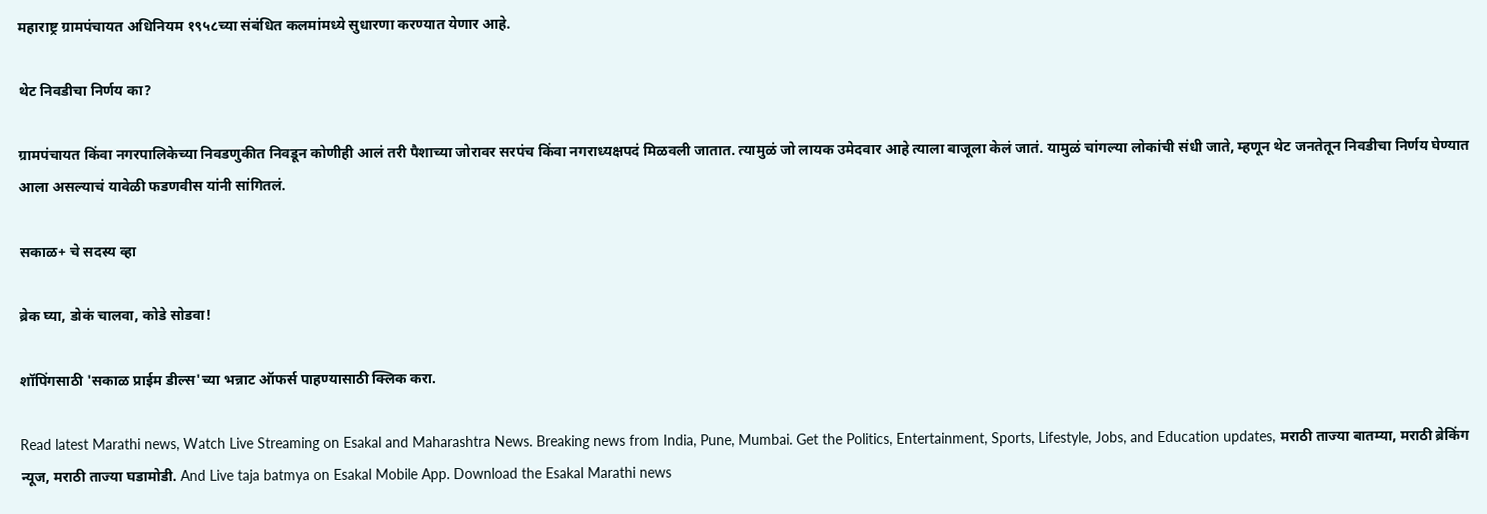महाराष्ट्र ग्रामपंचायत अधिनियम १९५८च्या संबंधित कलमांमध्ये सुधारणा करण्यात येणार आहे.

थेट निवडीचा निर्णय का?

ग्रामपंचायत किंवा नगरपालिकेच्या निवडणुकीत निवडून कोणीही आलं तरी पैशाच्या जोरावर सरपंच किंवा नगराध्यक्षपदं मिळवली जातात. त्यामुळं जो लायक उमेदवार आहे त्याला बाजूला केलं जातं. यामुळं चांगल्या लोकांची संधी जाते, म्हणून थेट जनतेतून निवडीचा निर्णय घेण्यात आला असल्याचं यावेळी फडणवीस यांनी सांगितलं.

सकाळ+ चे सदस्य व्हा

ब्रेक घ्या, डोकं चालवा, कोडे सोडवा!

शॉपिंगसाठी 'सकाळ प्राईम डील्स'च्या भन्नाट ऑफर्स पाहण्यासाठी क्लिक करा.

Read latest Marathi news, Watch Live Streaming on Esakal and Maharashtra News. Breaking news from India, Pune, Mumbai. Get the Politics, Entertainment, Sports, Lifestyle, Jobs, and Education updates, मराठी ताज्या बातम्या, मराठी ब्रेकिंग न्यूज, मराठी ताज्या घडामोडी. And Live taja batmya on Esakal Mobile App. Download the Esakal Marathi news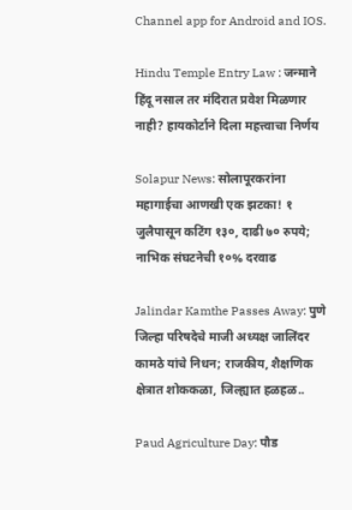Channel app for Android and IOS.

Hindu Temple Entry Law : जन्माने हिंदू नसाल तर मंदिरात प्रवेश मिळणार नाही? हायकोर्टाने दिला महत्त्वाचा निर्णय

Solapur News: सोलापूरकरांना महागाईचा आणखी एक झटका! १ जुलैपासून कटिंग १३०, दाढी ७० रुपये; नाभिक संघटनेची १०% दरवाढ

Jalindar Kamthe Passes Away: पुणे जिल्हा परिषदेचे माजी अध्यक्ष जालिंदर कामठे यांचे निधन; राजकीय, शैक्षणिक क्षेत्रात शोककळा, जिल्ह्यात हळहळ..

Paud Agriculture Day: पौड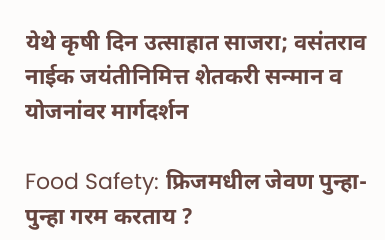येथे कृषी दिन उत्साहात साजरा; वसंतराव नाईक जयंतीनिमित्त शेतकरी सन्मान व योजनांवर मार्गदर्शन

Food Safety: फ्रिजमधील जेवण पुन्हा-पुन्हा गरम करताय ?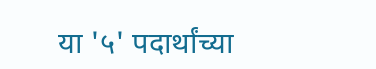या '५' पदार्थांच्या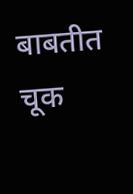बाबतीत चूक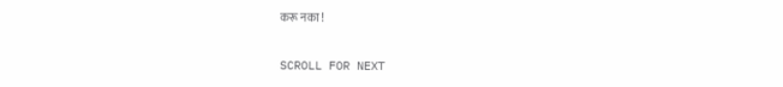करू नका !

SCROLL FOR NEXT